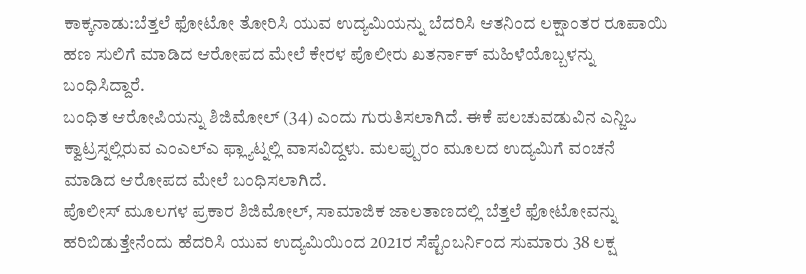ಕಾಕ್ಕನಾಡು:ಬೆತ್ತಲೆ ಫೋಟೋ ತೋರಿಸಿ ಯುವ ಉದ್ಯಮಿಯನ್ನು ಬೆದರಿಸಿ ಆತನಿಂದ ಲಕ್ಷಾಂತರ ರೂಪಾಯಿ ಹಣ ಸುಲಿಗೆ ಮಾಡಿದ ಆರೋಪದ ಮೇಲೆ ಕೇರಳ ಪೊಲೀರು ಖತರ್ನಾಕ್ ಮಹಿಳೆಯೊಬ್ಬಳನ್ನು ಬಂಧಿಸಿದ್ದಾರೆ.
ಬಂಧಿತ ಆರೋಪಿಯನ್ನು ಶಿಜಿಮೋಲ್ (34) ಎಂದು ಗುರುತಿಸಲಾಗಿದೆ. ಈಕೆ ಪಲಚುವಡುವಿನ ಎನ್ಜಿಒ ಕ್ವಾಟ್ರಸ್ನಲ್ಲಿರುವ ಎಂಎಲ್ಎ ಫ್ಲ್ಯಾಟ್ನಲ್ಲಿ ವಾಸವಿದ್ದಳು. ಮಲಪ್ಪುರಂ ಮೂಲದ ಉದ್ಯಮಿಗೆ ವಂಚನೆ ಮಾಡಿದ ಆರೋಪದ ಮೇಲೆ ಬಂಧಿಸಲಾಗಿದೆ.
ಪೊಲೀಸ್ ಮೂಲಗಳ ಪ್ರಕಾರ ಶಿಜಿಮೋಲ್, ಸಾಮಾಜಿಕ ಜಾಲತಾಣದಲ್ಲಿ ಬೆತ್ತಲೆ ಫೋಟೋವನ್ನು ಹರಿಬಿಡುತ್ತೇನೆಂದು ಹೆದರಿಸಿ ಯುವ ಉದ್ಯಮಿಯಿಂದ 2021ರ ಸೆಪ್ಟೆಂಬರ್ನಿಂದ ಸುಮಾರು 38 ಲಕ್ಷ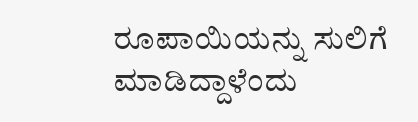ರೂಪಾಯಿಯನ್ನು ಸುಲಿಗೆ ಮಾಡಿದ್ದಾಳೆಂದು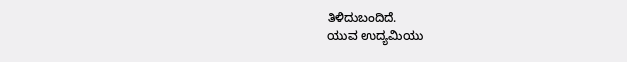ತಿಳಿದುಬಂದಿದೆ.
ಯುವ ಉದ್ಯಮಿಯು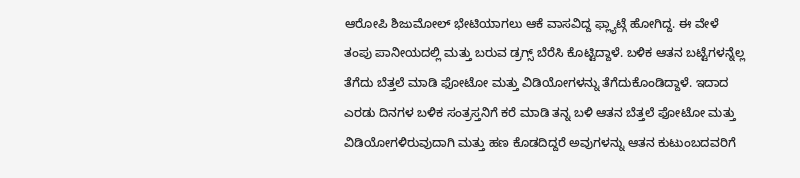ಆರೋಪಿ ಶಿಜುಮೋಲ್ ಭೇಟಿಯಾಗಲು ಆಕೆ ವಾಸವಿದ್ದ ಫ್ಲ್ಯಾಟ್ಗೆ ಹೋಗಿದ್ದ. ಈ ವೇಳೆ ತಂಪು ಪಾನೀಯದಲ್ಲಿ ಮತ್ತು ಬರುವ ಡ್ರಗ್ಸ್ ಬೆರೆಸಿ ಕೊಟ್ಟಿದ್ದಾಳೆ. ಬಳಿಕ ಆತನ ಬಟ್ಟೆಗಳನ್ನೆಲ್ಲ ತೆಗೆದು ಬೆತ್ತಲೆ ಮಾಡಿ ಫೋಟೋ ಮತ್ತು ವಿಡಿಯೋಗಳನ್ನು ತೆಗೆದುಕೊಂಡಿದ್ದಾಳೆ. ಇದಾದ ಎರಡು ದಿನಗಳ ಬಳಿಕ ಸಂತ್ರಸ್ತನಿಗೆ ಕರೆ ಮಾಡಿ ತನ್ನ ಬಳಿ ಆತನ ಬೆತ್ತಲೆ ಫೋಟೋ ಮತ್ತು ವಿಡಿಯೋಗಳಿರುವುದಾಗಿ ಮತ್ತು ಹಣ ಕೊಡದಿದ್ದರೆ ಅವುಗಳನ್ನು ಆತನ ಕುಟುಂಬದವರಿಗೆ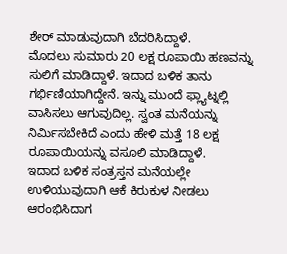ಶೇರ್ ಮಾಡುವುದಾಗಿ ಬೆದರಿಸಿದ್ದಾಳೆ.
ಮೊದಲು ಸುಮಾರು 20 ಲಕ್ಷ ರೂಪಾಯಿ ಹಣವನ್ನು ಸುಲಿಗೆ ಮಾಡಿದ್ದಾಳೆ. ಇದಾದ ಬಳಿಕ ತಾನು ಗರ್ಭಿಣಿಯಾಗಿದ್ದೇನೆ. ಇನ್ನು ಮುಂದೆ ಫ್ಲ್ಯಾಟ್ನಲ್ಲಿ ವಾಸಿಸಲು ಆಗುವುದಿಲ್ಲ. ಸ್ವಂತ ಮನೆಯನ್ನು ನಿರ್ಮಿಸಬೇಕಿದೆ ಎಂದು ಹೇಳಿ ಮತ್ತೆ 18 ಲಕ್ಷ ರೂಪಾಯಿಯನ್ನು ವಸೂಲಿ ಮಾಡಿದ್ದಾಳೆ.
ಇದಾದ ಬಳಿಕ ಸಂತ್ರಸ್ತನ ಮನೆಯಲ್ಲೇ ಉಳಿಯುವುದಾಗಿ ಆಕೆ ಕಿರುಕುಳ ನೀಡಲು ಆರಂಭಿಸಿದಾಗ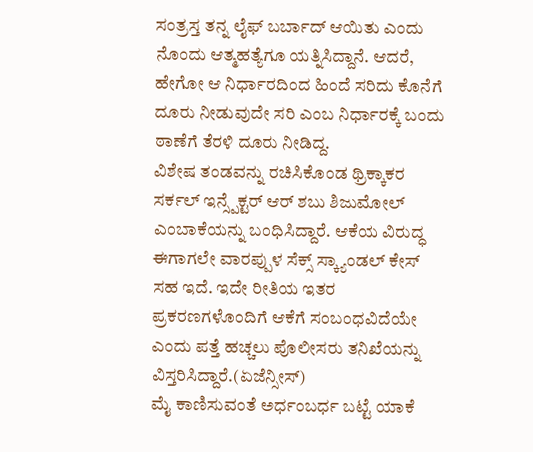ಸಂತ್ರಸ್ತ ತನ್ನ ಲೈಫ್ ಬರ್ಬಾದ್ ಆಯಿತು ಎಂದು ನೊಂದು ಆತ್ಮಹತ್ಯೆಗೂ ಯತ್ನಿಸಿದ್ದಾನೆ. ಆದರೆ, ಹೇಗೋ ಆ ನಿರ್ಧಾರದಿಂದ ಹಿಂದೆ ಸರಿದು ಕೊನೆಗೆ ದೂರು ನೀಡುವುದೇ ಸರಿ ಎಂಬ ನಿರ್ಧಾರಕ್ಕೆ ಬಂದು ಠಾಣೆಗೆ ತೆರಳಿ ದೂರು ನೀಡಿದ್ದ.
ವಿಶೇಷ ತಂಡವನ್ನು ರಚಿಸಿಕೊಂಡ ಥ್ರಿಕ್ಕಾಕರ ಸರ್ಕಲ್ ಇನ್ಸ್ಪೆಕ್ಟರ್ ಆರ್ ಶಬು ಶಿಜುಮೋಲ್ ಎಂಬಾಕೆಯನ್ನು ಬಂಧಿಸಿದ್ದಾರೆ. ಆಕೆಯ ವಿರುದ್ಧ ಈಗಾಗಲೇ ವಾರಪ್ಪುಳ ಸೆಕ್ಸ್ ಸ್ಕ್ಯಾಂಡಲ್ ಕೇಸ್ ಸಹ ಇದೆ. ಇದೇ ರೀತಿಯ ಇತರ ಪ್ರಕರಣಗಳೊಂದಿಗೆ ಆಕೆಗೆ ಸಂಬಂಧವಿದೆಯೇ ಎಂದು ಪತ್ತೆ ಹಚ್ಚಲು ಪೊಲೀಸರು ತನಿಖೆಯನ್ನು ವಿಸ್ತರಿಸಿದ್ದಾರೆ.(ಏಜೆನ್ಸೀಸ್)
ಮೈ ಕಾಣಿಸುವಂತೆ ಅರ್ಧಂಬರ್ಧ ಬಟ್ಟೆ ಯಾಕೆ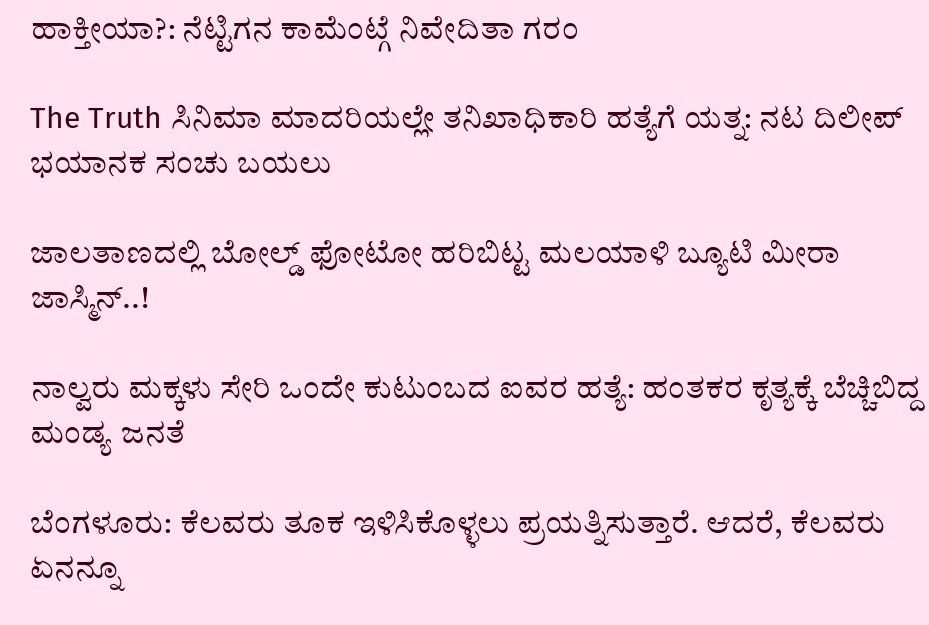ಹಾಕ್ತೀಯಾ?: ನೆಟ್ಟಿಗನ ಕಾಮೆಂಟ್ಗೆ ನಿವೇದಿತಾ ಗರಂ

The Truth ಸಿನಿಮಾ ಮಾದರಿಯಲ್ಲೇ ತನಿಖಾಧಿಕಾರಿ ಹತ್ಯೆಗೆ ಯತ್ನ: ನಟ ದಿಲೀಪ್ ಭಯಾನಕ ಸಂಚು ಬಯಲು

ಜಾಲತಾಣದಲ್ಲಿ ಬೋಲ್ಡ್ ಫೋಟೋ ಹರಿಬಿಟ್ಟ ಮಲಯಾಳಿ ಬ್ಯೂಟಿ ಮೀರಾ ಜಾಸ್ಮಿನ್..!

ನಾಲ್ವರು ಮಕ್ಕಳು ಸೇರಿ ಒಂದೇ ಕುಟುಂಬದ ಐವರ ಹತ್ಯೆ: ಹಂತಕರ ಕೃತ್ಯಕ್ಕೆ ಬೆಚ್ಚಿಬಿದ್ದ ಮಂಡ್ಯ ಜನತೆ

ಬೆಂಗಳೂರು: ಕೆಲವರು ತೂಕ ಇಳಿಸಿಕೊಳ್ಳಲು ಪ್ರಯತ್ನಿಸುತ್ತಾರೆ. ಆದರೆ, ಕೆಲವರು ಏನನ್ನೂ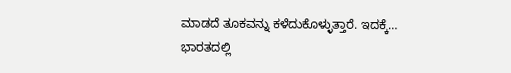ಮಾಡದೆ ತೂಕವನ್ನು ಕಳೆದುಕೊಳ್ಳುತ್ತಾರೆ. ಇದಕ್ಕೆ…
ಭಾರತದಲ್ಲಿ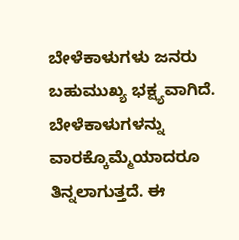ಬೇಳೆಕಾಳುಗಳು ಜನರು ಬಹುಮುಖ್ಯ ಭಕ್ಷ್ಯವಾಗಿದೆ. ಬೇಳೆಕಾಳುಗಳನ್ನು ವಾರಕ್ಕೊಮ್ಮೆಯಾದರೂ ತಿನ್ನಲಾಗುತ್ತದೆ. ಈ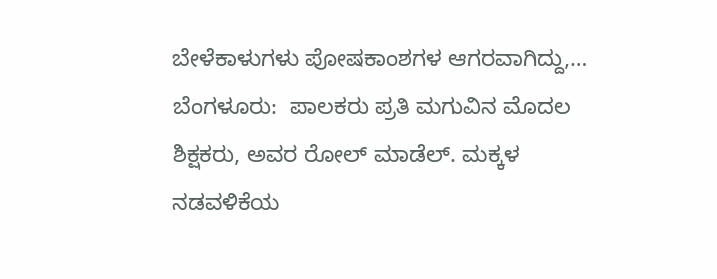ಬೇಳೆಕಾಳುಗಳು ಪೋಷಕಾಂಶಗಳ ಆಗರವಾಗಿದ್ದು,…
ಬೆಂಗಳೂರು:  ಪಾಲಕರು ಪ್ರತಿ ಮಗುವಿನ ಮೊದಲ ಶಿಕ್ಷಕರು, ಅವರ ರೋಲ್ ಮಾಡೆಲ್. ಮಕ್ಕಳ ನಡವಳಿಕೆಯ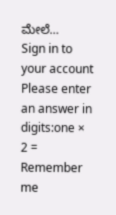ಮೇಲೆ…
Sign in to your account
Please enter an answer in digits:one × 2 =
Remember me